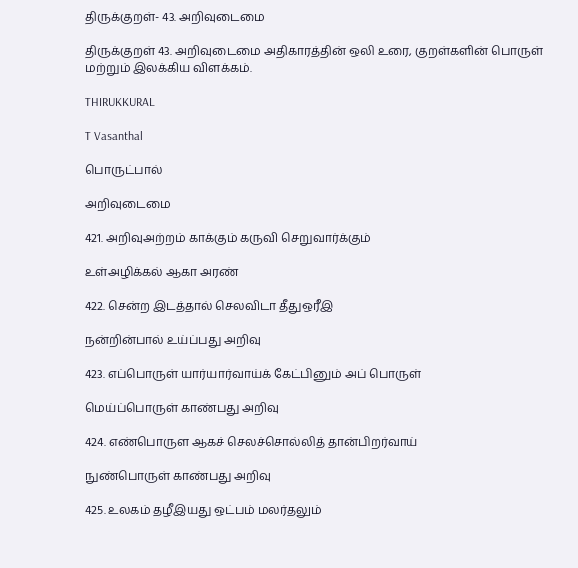திருக்குறள்- 43. அறிவுடைமை

திருக்குறள் 43. அறிவுடைமை அதிகாரத்தின் ஒலி உரை, குறள்களின் பொருள் மற்றும் இலக்கிய விளக்கம்.

THIRUKKURAL

T Vasanthal

பொருட்பால்

அறிவுடைமை

421. அறிவுஅற்றம் காக்கும் கருவி செறுவார்க்கும்

உள்அழிக்கல் ஆகா அரண்

422. சென்ற இடத்தால் செலவிடா தீதுஒரீஇ

நன்றின்பால் உய்ப்பது அறிவு

423. எப்பொருள் யார்யார்வாய்க் கேட்பினும் அப் பொருள்

மெய்ப்பொருள் காண்பது அறிவு

424. எண்பொருள ஆகச் செலச்சொல்லித் தான்பிறர்வாய்

நுண்பொருள் காண்பது அறிவு

425. உலகம் தழீஇயது ஒட்பம் மலர்தலும்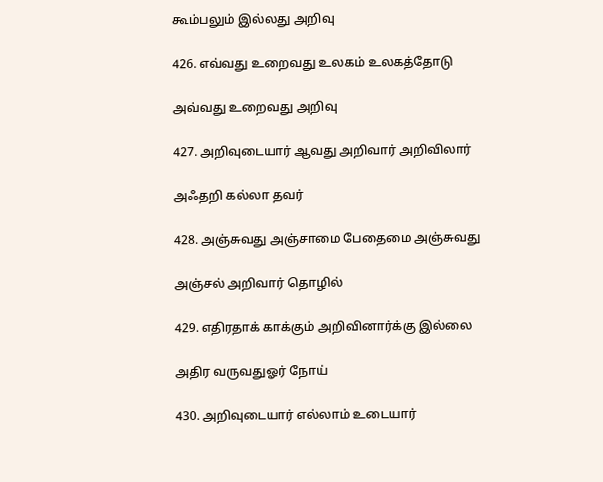கூம்பலும் இல்லது அறிவு

426. எவ்வது உறைவது உலகம் உலகத்தோடு

அவ்வது உறைவது அறிவு

427. அறிவுடையார் ஆவது அறிவார் அறிவிலார்

அஃதறி கல்லா தவர்

428. அஞ்சுவது அஞ்சாமை பேதைமை அஞ்சுவது

அஞ்சல் அறிவார் தொழில்

429. எதிரதாக் காக்கும் அறிவினார்க்கு இல்லை

அதிர வருவதுஓர் நோய்

430. அறிவுடையார் எல்லாம் உடையார்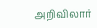அறிவிலார்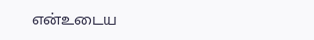என்உடைய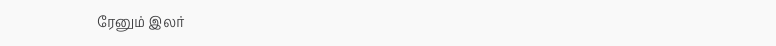ரேனும் இலர்